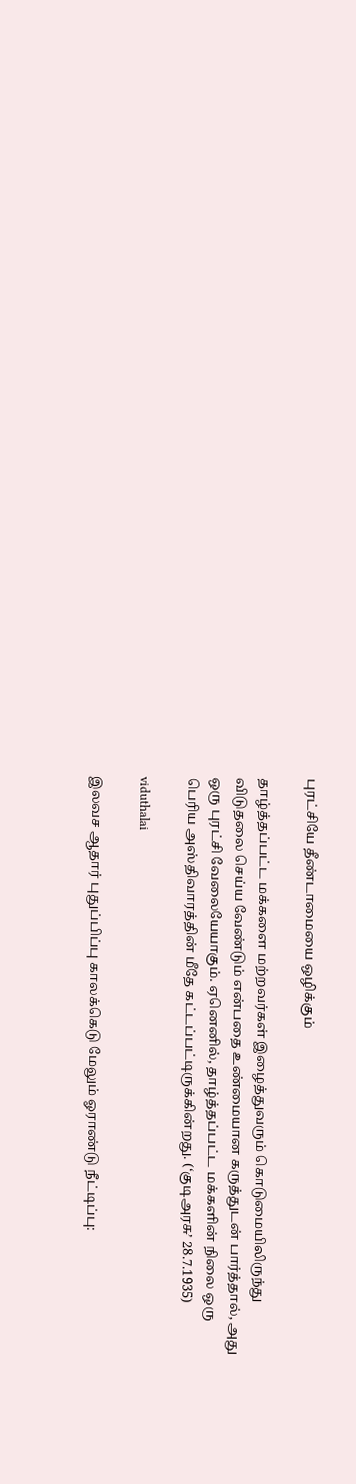புரட்சியே தீண்டாமையை ஒழிக்கும்

தாழ்த்தப்பட்ட மக்களை மற்றவர்கள் இழைத்துவரும் கொடுமையிலிருந்து விடுதலை செய்ய வேண்டும் என்பதை உண்மையான கருத்துடன் பார்த்தால், அது ஒரு புரட்சி வேலையேயாகும். ஏனெனில், தாழ்த்தப்பட்ட மக்களின் நிலை ஒரு பெரிய அஸ்திவாரத்தின் மீதே கட்டப்பட்டிருக்கின்றது. (‘குடிஅரசு’ 28.7.1935)

viduthalai

இலவச ஆதார் புதுப்பிப்பு காலக்கெடு மேலும் ஓராண்டு நீட்டிப்பு: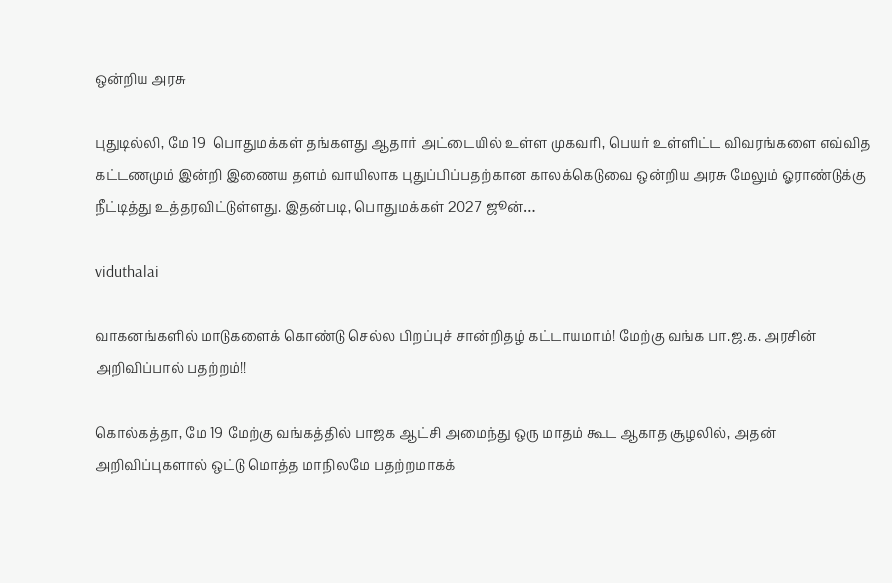ஒன்றிய அரசு

புதுடில்லி, மே 19  பொதுமக்கள் தங்களது ஆதார் அட்டையில் உள்ள முகவரி, பெயர் உள்ளிட்ட விவரங்களை எவ்வித கட்டணமும் இன்றி இணைய தளம் வாயிலாக புதுப்பிப்பதற்கான காலக்கெடுவை ஒன்றிய அரசு மேலும் ஓராண்டுக்கு நீட்டித்து உத்தரவிட்டுள்ளது. இதன்படி, பொதுமக்கள் 2027 ஜூன்…

viduthalai

வாகனங்களில் மாடுகளைக் கொண்டு செல்ல பிறப்புச் சான்றிதழ் கட்டாயமாம்! மேற்கு வங்க பா.ஜ.க. அரசின் அறிவிப்பால் பதற்றம்!!

கொல்கத்தா, மே 19 மேற்கு வங்கத்தில் பாஜக ஆட்சி அமைந்து ஒரு மாதம் கூட ஆகாத சூழலில், அதன் அறிவிப்புகளால் ஒட்டு மொத்த மாநிலமே பதற்றமாகக்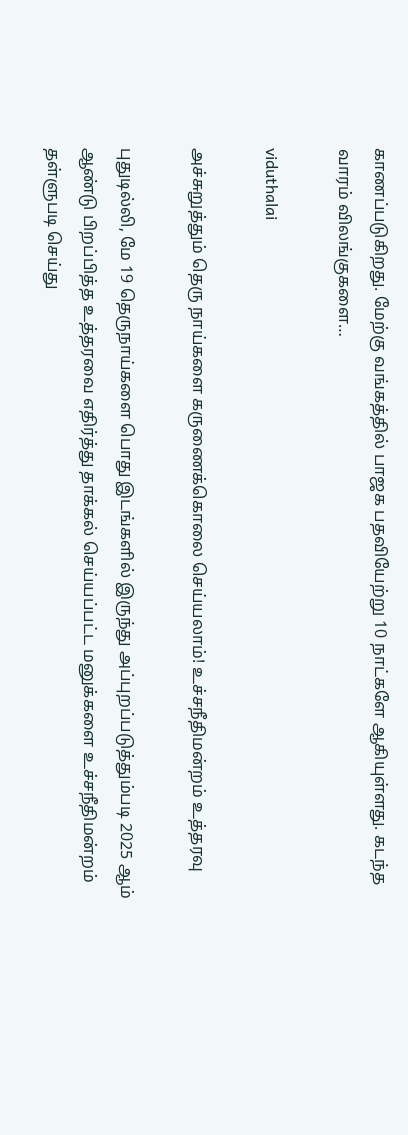காணப்படுகிறது. மேற்கு வங்கத்தில் பாஜக பதவியேற்று 10 நாட்களே ஆகியுள்ளது. கடந்த வாரம் விலங்குகளை…

viduthalai

அச்சுறுத்தும் தெரு நாய்களை கருணைக்கொலை செய்யலாம்! உச்சநீதிமன்றம் உத்தரவு

புதுடில்லி, மே 19 தெருநாய்களை பொது இடங்களில் இருந்து அப்புறப்படுத்தும்படி 2025 ஆம் ஆண்டு பிறப்பித்த உத்தரவை எதிர்த்து தாக்கல் செய்யப்பட்ட மனுக்களை உச்சநீதிமன்றம் தள்ளுபடி செய்து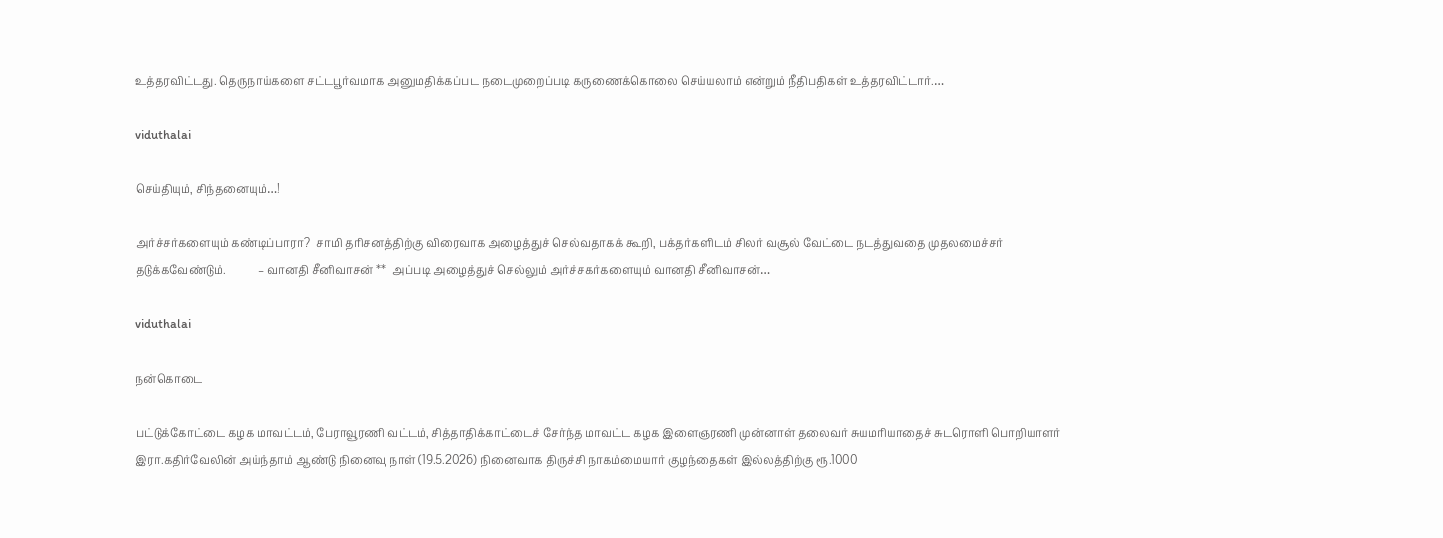உத்தரவிட்டது. தெருநாய்களை சட்டபூர்வமாக அனுமதிக்கப்பட நடைமுறைப்படி கருணைக்கொலை செய்யலாம் என்றும் நீதிபதிகள் உத்தரவிட்டார்.…

viduthalai

செய்தியும், சிந்தனையும்…!

அர்ச்சர்களையும் கண்டிப்பாரா?  சாமி தரிசனத்திற்கு விரைவாக அழைத்துச் செல்வதாகக் கூறி, பக்தர்களிடம் சிலர் வசூல் வேட்டை நடத்துவதை முதலமைச்சர் தடுக்கவேண்டும்.            – வானதி சீனிவாசன் **  அப்படி அழைத்துச் செல்லும் அர்ச்சகர்களையும் வானதி சீனிவாசன்…

viduthalai

நன்கொடை

பட்டுக்கோட்டை கழக மாவட்டம், பேராவூரணி வட்டம், சித்தாதிக்காட்டைச் சேர்ந்த மாவட்ட கழக இளைஞரணி முன்னாள் தலைவர் சுயமரியாதைச் சுடரொளி பொறியாளர் இரா.கதிர்வேலின் அய்ந்தாம் ஆண்டு நினைவு நாள் (19.5.2026) நினைவாக திருச்சி நாகம்மையார் குழந்தைகள் இல்லத்திற்கு ரூ.1000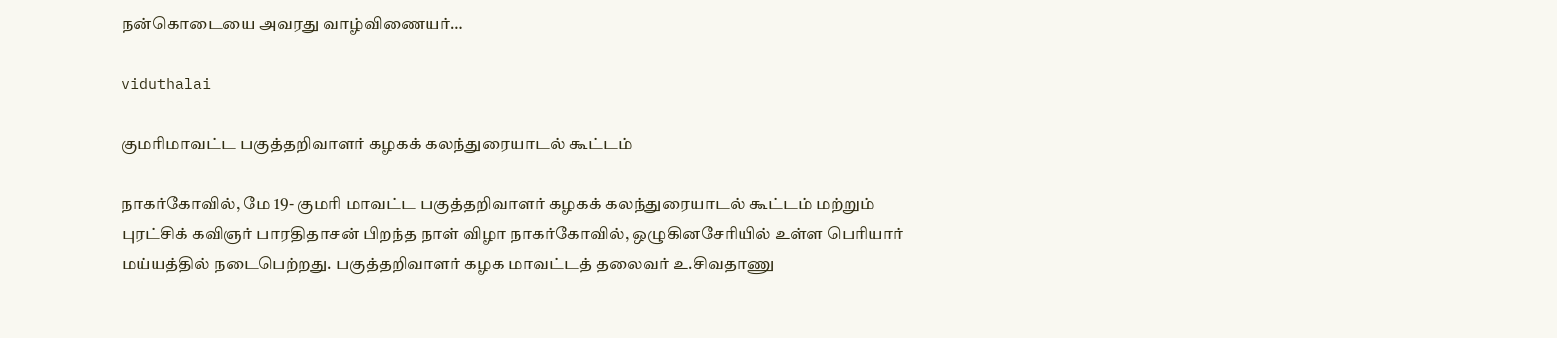நன்கொடையை அவரது வாழ்விணையர்…

viduthalai

குமரிமாவட்ட பகுத்தறிவாளர் கழகக் கலந்துரையாடல் கூட்டம்

நாகர்கோவில், மே 19- குமரி மாவட்ட பகுத்தறிவாளர் கழகக் கலந்துரையாடல் கூட்டம் மற்றும் புரட்சிக் கவிஞர் பாரதிதாசன் பிறந்த நாள் விழா நாகர்கோவில், ஒழுகினசேரியில் உள்ள பெரியார் மய்யத்தில் நடைபெற்றது. பகுத்தறிவாளர் கழக மாவட்டத் தலைவர் உ.சிவதாணு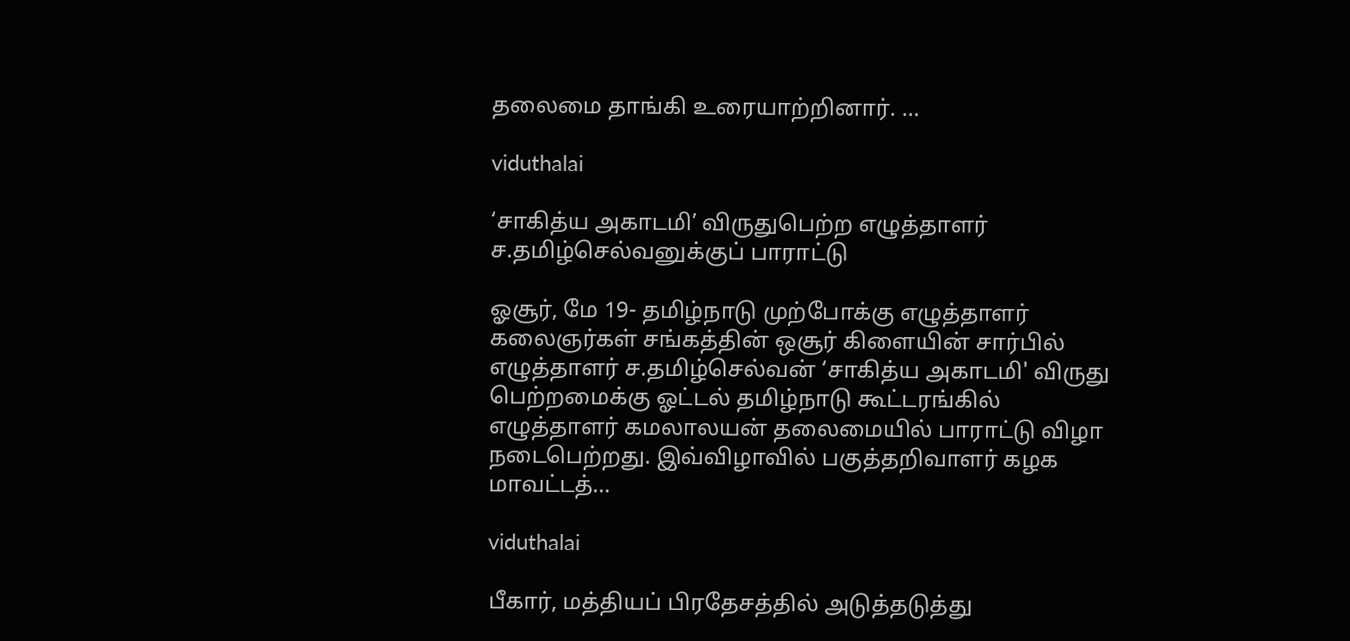தலைமை தாங்கி உரையாற்றினார். …

viduthalai

‘சாகித்ய அகாடமி’ விருதுபெற்ற எழுத்தாளர் ச.தமிழ்செல்வனுக்குப் பாராட்டு

ஓசூர், மே 19- தமிழ்நாடு முற்போக்கு எழுத்தாளர் கலைஞர்கள் சங்கத்தின் ஒசூர் கிளையின் சார்பில் எழுத்தாளர் ச.தமிழ்செல்வன் ‘சாகித்ய அகாடமி' விருது பெற்றமைக்கு ஓட்டல் தமிழ்நாடு கூட்டரங்கில் எழுத்தாளர் கமலாலயன் தலைமையில் பாராட்டு விழா நடைபெற்றது. இவ்விழாவில் பகுத்தறிவாளர் கழக மாவட்டத்…

viduthalai

பீகார், மத்தியப் பிரதேசத்தில் அடுத்தடுத்து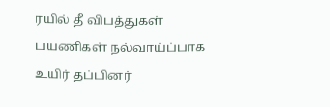ரயில் தீ விபத்துகள் பயணிகள் நல்வாய்ப்பாக உயிர் தப்பினர்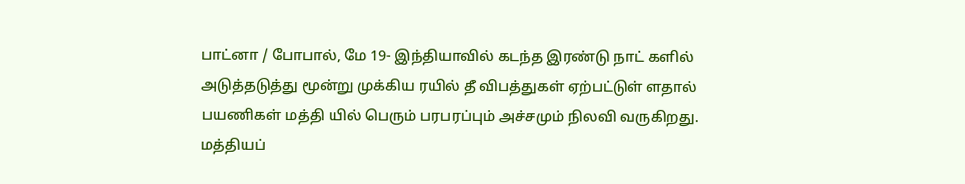பாட்னா / போபால், மே 19- இந்தியாவில் கடந்த இரண்டு நாட் களில் அடுத்தடுத்து மூன்று முக்கிய ரயில் தீ விபத்துகள் ஏற்பட்டுள் ளதால் பயணிகள் மத்தி யில் பெரும் பரபரப்பும் அச்சமும் நிலவி வருகிறது. மத்தியப்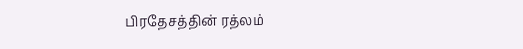பிரதேசத்தின் ரத்லம்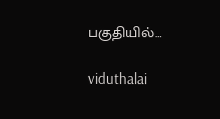பகுதியில்…

viduthalai